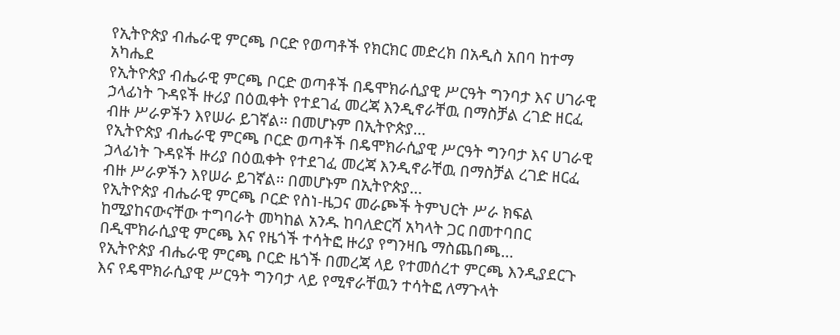የኢትዮጵያ ብሔራዊ ምርጫ ቦርድ የወጣቶች የክርክር መድረክ በአዲስ አበባ ከተማ አካሔደ
የኢትዮጵያ ብሔራዊ ምርጫ ቦርድ ወጣቶች በዴሞክራሲያዊ ሥርዓት ግንባታ እና ሀገራዊ ኃላፊነት ጉዳዩች ዙሪያ በዕዉቀት የተደገፈ መረጃ እንዲኖራቸዉ በማስቻል ረገድ ዘርፈ ብዙ ሥራዎችን እየሠራ ይገኛል፡፡ በመሆኑም በኢትዮጵያ…
የኢትዮጵያ ብሔራዊ ምርጫ ቦርድ ወጣቶች በዴሞክራሲያዊ ሥርዓት ግንባታ እና ሀገራዊ ኃላፊነት ጉዳዩች ዙሪያ በዕዉቀት የተደገፈ መረጃ እንዲኖራቸዉ በማስቻል ረገድ ዘርፈ ብዙ ሥራዎችን እየሠራ ይገኛል፡፡ በመሆኑም በኢትዮጵያ…
የኢትዮጵያ ብሔራዊ ምርጫ ቦርድ የስነ-ዜጋና መራጮች ትምህርት ሥራ ክፍል ከሚያከናውናቸው ተግባራት መካከል አንዱ ከባለድርሻ አካላት ጋር በመተባበር በዲሞክራሲያዊ ምርጫ እና የዜጎች ተሳትፎ ዙሪያ የግንዛቤ ማስጨበጫ…
የኢትዮጵያ ብሔራዊ ምርጫ ቦርድ ዜጎች በመረጃ ላይ የተመሰረተ ምርጫ እንዲያደርጉ እና የዴሞክራሲያዊ ሥርዓት ግንባታ ላይ የሚኖራቸዉን ተሳትፎ ለማጉላት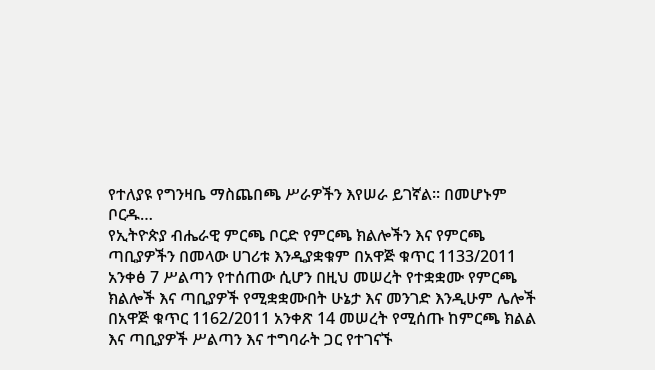የተለያዩ የግንዛቤ ማስጨበጫ ሥራዎችን እየሠራ ይገኛል፡፡ በመሆኑም ቦርዱ…
የኢትዮጵያ ብሔራዊ ምርጫ ቦርድ የምርጫ ክልሎችን እና የምርጫ ጣቢያዎችን በመላው ሀገሪቱ እንዲያቋቁም በአዋጅ ቁጥር 1133/2011 አንቀፅ 7 ሥልጣን የተሰጠው ሲሆን በዚህ መሠረት የተቋቋሙ የምርጫ ክልሎች እና ጣቢያዎች የሚቋቋሙበት ሁኔታ እና መንገድ እንዲሁም ሌሎች በአዋጅ ቁጥር 1162/2011 አንቀጽ 14 መሠረት የሚሰጡ ከምርጫ ክልል እና ጣቢያዎች ሥልጣን እና ተግባራት ጋር የተገናኙ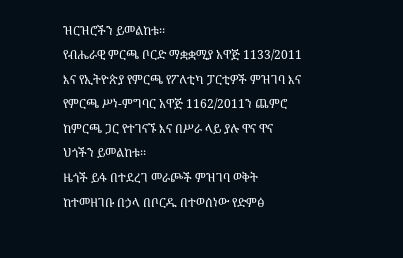ዝርዝሮችን ይመልከቱ፡፡
የብሔራዊ ምርጫ ቦርድ ማቋቋሚያ አዋጅ 1133/2011 እና የኢትዮጵያ የምርጫ የፖለቲካ ፓርቲዎች ምዝገባ እና የምርጫ ሥነ-ምግባር አዋጅ 1162/2011ን ጨምሮ ከምርጫ ጋር የተገናኙ እና በሥራ ላይ ያሉ ዋና ዋና ህጎችን ይመልከቱ፡፡
ዜጎች ይፋ በተደረገ መራጮች ምዝገባ ወቅት ከተመዘገቡ በኃላ በቦርዱ በተወሰነው የድምፅ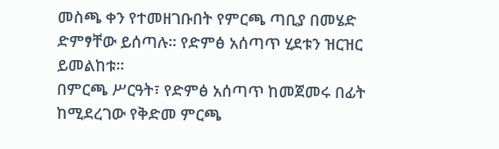መስጫ ቀን የተመዘገቡበት የምርጫ ጣቢያ በመሄድ ድምፃቸው ይሰጣሉ፡፡ የድምፅ አሰጣጥ ሂደቱን ዝርዝር ይመልከቱ፡፡
በምርጫ ሥርዓት፣ የድምፅ አሰጣጥ ከመጀመሩ በፊት ከሚደረገው የቅድመ ምርጫ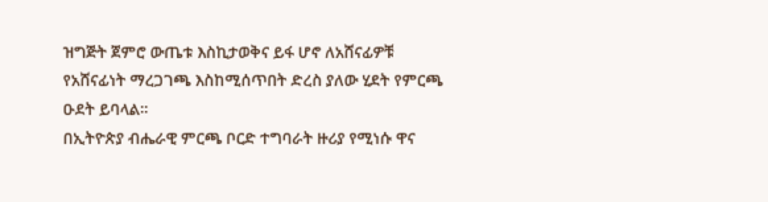ዝግጅት ጀምሮ ውጤቱ እስኪታወቅና ይፋ ሆኖ ለአሸናፊዎቹ የአሸናፊነት ማረጋገጫ እስከሚሰጥበት ድረስ ያለው ሂደት የምርጫ ዑደት ይባላል፡፡
በኢትዮጵያ ብሔራዊ ምርጫ ቦርድ ተግባራት ዙሪያ የሚነሱ ዋና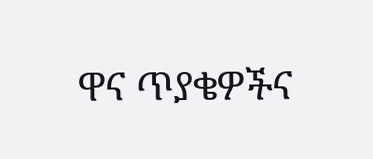ዋና ጥያቄዎችና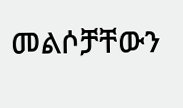መልሶቻቸውን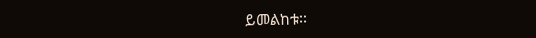ይመልከቱ፡፡